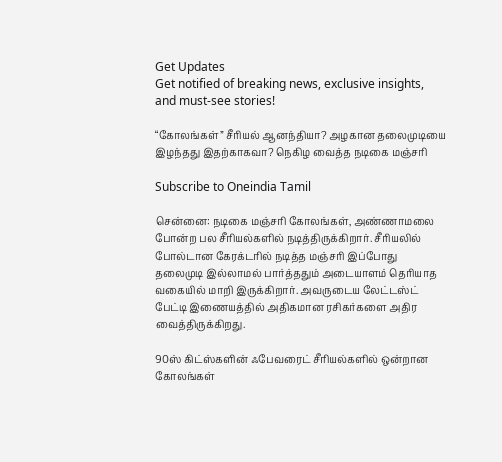Get Updates
Get notified of breaking news, exclusive insights, and must-see stories!

“கோலங்கள்” சீரியல் ஆனந்தியா? அழகான தலைமுடியை இழந்தது இதற்காகவா? நெகிழ வைத்த நடிகை மஞ்சரி

Subscribe to Oneindia Tamil

சென்னை: நடிகை மஞ்சரி கோலங்கள், அண்ணாமலை போன்ற பல சீரியல்களில் நடித்திருக்கிறார். சீரியலில் போல்டான கேரக்டரில் நடித்த மஞ்சரி இப்போது தலைமுடி இல்லாமல் பார்த்ததும் அடையாளம் தெரியாத வகையில் மாறி இருக்கிறார். அவருடைய லேட்டஸ்ட் பேட்டி இணையத்தில் அதிகமான ரசிகர்களை அதிர வைத்திருக்கிறது.

90ஸ் கிட்ஸ்களின் ஃபேவரைட் சீரியல்களில் ஒன்றான கோலங்கள்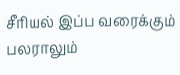சீரியல் இப்ப வரைக்கும் பலராலும்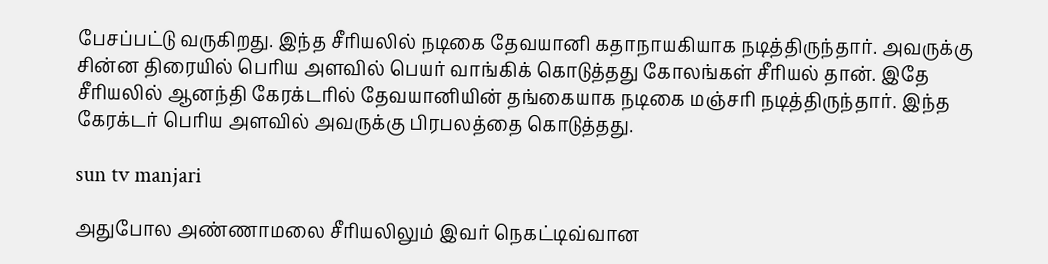பேசப்பட்டு வருகிறது. இந்த சீரியலில் நடிகை தேவயானி கதாநாயகியாக நடித்திருந்தார். அவருக்கு சின்ன திரையில் பெரிய அளவில் பெயர் வாங்கிக் கொடுத்தது கோலங்கள் சீரியல் தான். இதே சீரியலில் ஆனந்தி கேரக்டரில் தேவயானியின் தங்கையாக நடிகை மஞ்சரி நடித்திருந்தார். இந்த கேரக்டர் பெரிய அளவில் அவருக்கு பிரபலத்தை கொடுத்தது.

sun tv manjari

அதுபோல அண்ணாமலை சீரியலிலும் இவர் நெகட்டிவ்வான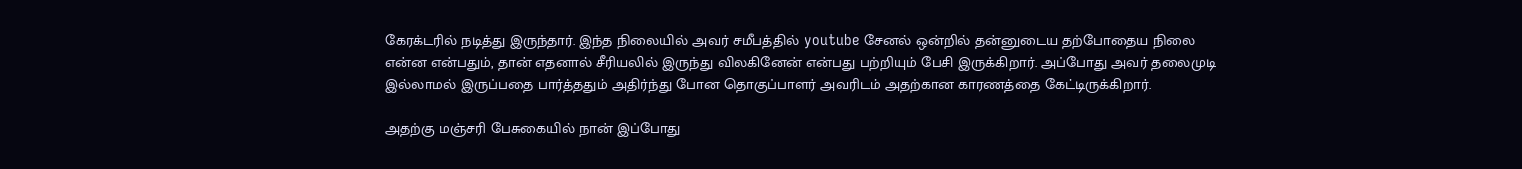கேரக்டரில் நடித்து இருந்தார். இந்த நிலையில் அவர் சமீபத்தில் youtube சேனல் ஒன்றில் தன்னுடைய தற்போதைய நிலை என்ன என்பதும், தான் எதனால் சீரியலில் இருந்து விலகினேன் என்பது பற்றியும் பேசி இருக்கிறார். அப்போது அவர் தலைமுடி இல்லாமல் இருப்பதை பார்த்ததும் அதிர்ந்து போன தொகுப்பாளர் அவரிடம் அதற்கான காரணத்தை கேட்டிருக்கிறார்.

அதற்கு மஞ்சரி பேசுகையில் நான் இப்போது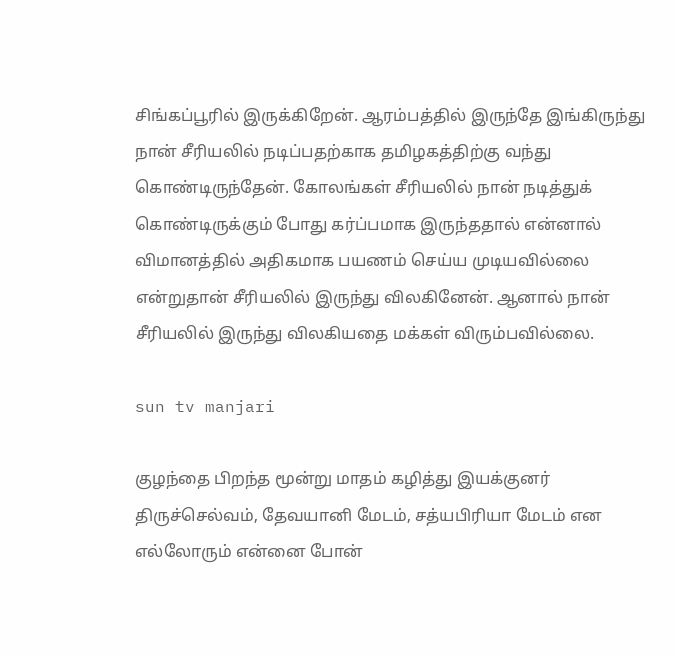சிங்கப்பூரில் இருக்கிறேன். ஆரம்பத்தில் இருந்தே இங்கிருந்து நான் சீரியலில் நடிப்பதற்காக தமிழகத்திற்கு வந்து கொண்டிருந்தேன். கோலங்கள் சீரியலில் நான் நடித்துக் கொண்டிருக்கும் போது கர்ப்பமாக இருந்ததால் என்னால் விமானத்தில் அதிகமாக பயணம் செய்ய முடியவில்லை என்றுதான் சீரியலில் இருந்து விலகினேன். ஆனால் நான் சீரியலில் இருந்து விலகியதை மக்கள் விரும்பவில்லை.

sun tv manjari

குழந்தை பிறந்த மூன்று மாதம் கழித்து இயக்குனர் திருச்செல்வம், தேவயானி மேடம், சத்யபிரியா மேடம் என எல்லோரும் என்னை போன்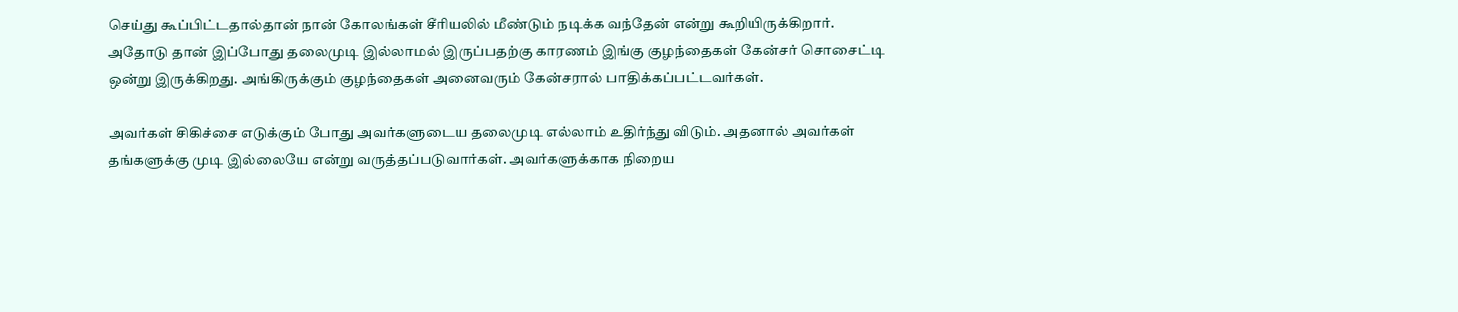செய்து கூப்பிட்டதால்தான் நான் கோலங்கள் சீரியலில் மீண்டும் நடிக்க வந்தேன் என்று கூறியிருக்கிறார். அதோடு தான் இப்போது தலைமுடி இல்லாமல் இருப்பதற்கு காரணம் இங்கு குழந்தைகள் கேன்சர் சொசைட்டி ஒன்று இருக்கிறது. அங்கிருக்கும் குழந்தைகள் அனைவரும் கேன்சரால் பாதிக்கப்பட்டவர்கள்.

அவர்கள் சிகிச்சை எடுக்கும் போது அவர்களுடைய தலைமுடி எல்லாம் உதிர்ந்து விடும். அதனால் அவர்கள் தங்களுக்கு முடி இல்லையே என்று வருத்தப்படுவார்கள். அவர்களுக்காக நிறைய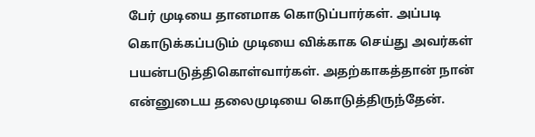பேர் முடியை தானமாக கொடுப்பார்கள். அப்படி கொடுக்கப்படும் முடியை விக்காக செய்து அவர்கள் பயன்படுத்திகொள்வார்கள். அதற்காகத்தான் நான் என்னுடைய தலைமுடியை கொடுத்திருந்தேன்.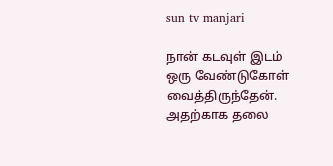sun tv manjari

நான் கடவுள் இடம் ஒரு வேண்டுகோள் வைத்திருந்தேன். அதற்காக தலை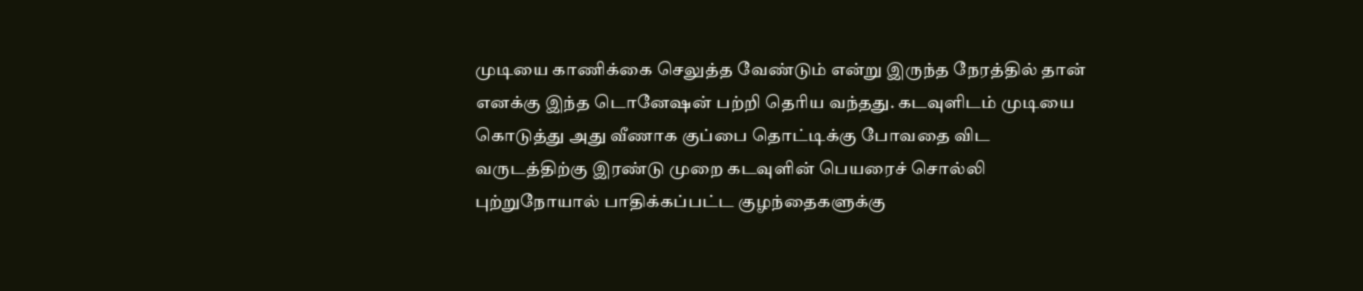முடியை காணிக்கை செலுத்த வேண்டும் என்று இருந்த நேரத்தில் தான் எனக்கு இந்த டொனேஷன் பற்றி தெரிய வந்தது. கடவுளிடம் முடியை கொடுத்து அது வீணாக குப்பை தொட்டிக்கு போவதை விட வருடத்திற்கு இரண்டு முறை கடவுளின் பெயரைச் சொல்லி புற்றுநோயால் பாதிக்கப்பட்ட குழந்தைகளுக்கு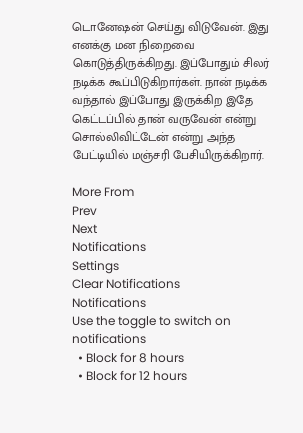டொனேஷன் செய்து விடுவேன். இது எனக்கு மன நிறைவை கொடுத்திருக்கிறது. இப்போதும் சிலர் நடிக்க கூப்பிடுகிறார்கள். நான் நடிக்க வந்தால் இப்போது இருக்கிற இதே கெட்டப்பில் தான் வருவேன் என்று சொல்லிவிட்டேன் என்று அந்த பேட்டியில் மஞ்சரி பேசியிருக்கிறார்.

More From
Prev
Next
Notifications
Settings
Clear Notifications
Notifications
Use the toggle to switch on notifications
  • Block for 8 hours
  • Block for 12 hours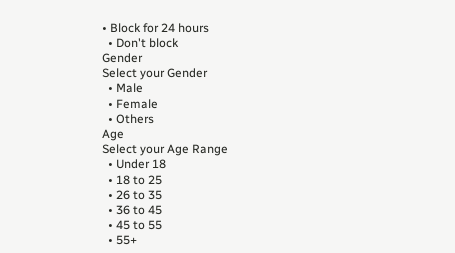• Block for 24 hours
  • Don't block
Gender
Select your Gender
  • Male
  • Female
  • Others
Age
Select your Age Range
  • Under 18
  • 18 to 25
  • 26 to 35
  • 36 to 45
  • 45 to 55
  • 55+